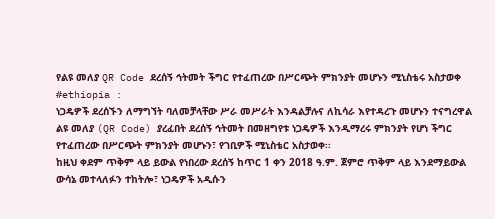የልዩ መለያ QR Code ደረሰኝ ኅትመት ችግር የተፈጠረው በሥርጭት ምክንያት መሆኑን ሚኒስቴሩ አስታወቀ
#ethiopia :
ነጋዴዎች ደረሰኙን ለማግኘት ባለመቻላቸው ሥራ መሥራት እንዳልቻሉና ለኪሳራ እየተዳረጉ መሆኑን ተናግረዋል
ልዩ መለያ (QR Code) ያረፈበት ደረሰኝ ኅትመት በመዘግየቱ ነጋዴዎች እንዲማረሩ ምክንያት የሆነ ችግር የተፈጠረው በሥርጭት ምክንያት መሆኑን፣ የገቢዎች ሚኒስቴር አስታወቀ፡፡
ከዚህ ቀደም ጥቅም ላይ ይውል የነበረው ደረሰኝ ከጥር 1 ቀን 2018 ዓ.ም. ጀምሮ ጥቅም ላይ እንደማይውል ውሳኔ መተላለፉን ተከትሎ፣ ነጋዴዎች አዲሱን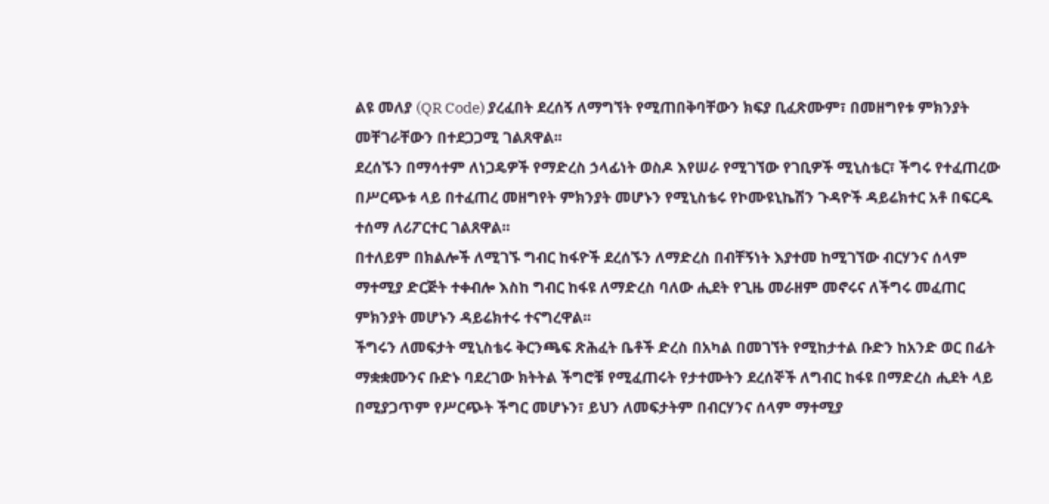ልዩ መለያ (QR Code) ያረፈበት ደረሰኝ ለማግኘት የሚጠበቅባቸውን ክፍያ ቢፈጽሙም፣ በመዘግየቱ ምክንያት መቸገራቸውን በተደጋጋሚ ገልጸዋል፡፡
ደረሰኙን በማሳተም ለነጋዴዎች የማድረስ ኃላፊነት ወስዶ እየሠራ የሚገኘው የገቢዎች ሚኒስቴር፣ ችግሩ የተፈጠረው በሥርጭቱ ላይ በተፈጠረ መዘግየት ምክንያት መሆኑን የሚኒስቴሩ የኮሙዩኒኬሽን ጉዳዮች ዳይሬክተር አቶ በፍርዱ ተሰማ ለሪፖርተር ገልጸዋል፡፡
በተለይም በክልሎች ለሚገኙ ግብር ከፋዮች ደረሰኙን ለማድረስ በብቸኝነት እያተመ ከሚገኘው ብርሃንና ሰላም ማተሚያ ድርጅት ተቀብሎ እስከ ግብር ከፋዩ ለማድረስ ባለው ሒደት የጊዜ መራዘም መኖሩና ለችግሩ መፈጠር ምክንያት መሆኑን ዳይሬክተሩ ተናግረዋል፡፡
ችግሩን ለመፍታት ሚኒስቴሩ ቅርንጫፍ ጽሕፈት ቤቶች ድረስ በአካል በመገኘት የሚከታተል ቡድን ከአንድ ወር በፊት ማቋቋሙንና ቡድኑ ባደረገው ክትትል ችግሮቹ የሚፈጠሩት የታተሙትን ደረሰኞች ለግብር ከፋዩ በማድረስ ሒደት ላይ በሚያጋጥም የሥርጭት ችግር መሆኑን፣ ይህን ለመፍታትም በብርሃንና ሰላም ማተሚያ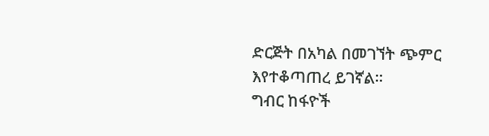ድርጅት በአካል በመገኘት ጭምር እየተቆጣጠረ ይገኛል።
ግብር ከፋዮች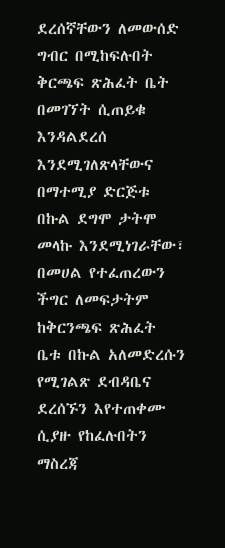ደረሰኛቸውን ለመውሰድ ግብር በሚከፍሉበት ቅርጫፍ ጽሕፈት ቤት በመገኘት ሲጠይቁ እንዳልደረሰ እንደሚገለጽላቸውና በማተሚያ ድርጅቱ በኩል ደግሞ ታትሞ መላኩ እንደሚነገራቸው፣ በመሀል የተፈጠረውን ችግር ለመፍታትም ከቅርንጫፍ ጽሕፈት ቤቱ በኩል አለመድረሱን የሚገልጽ ደብዳቤና ደረሰኙን እየተጠቀሙ ሲያዙ የከፈሉበትን ማስረጃ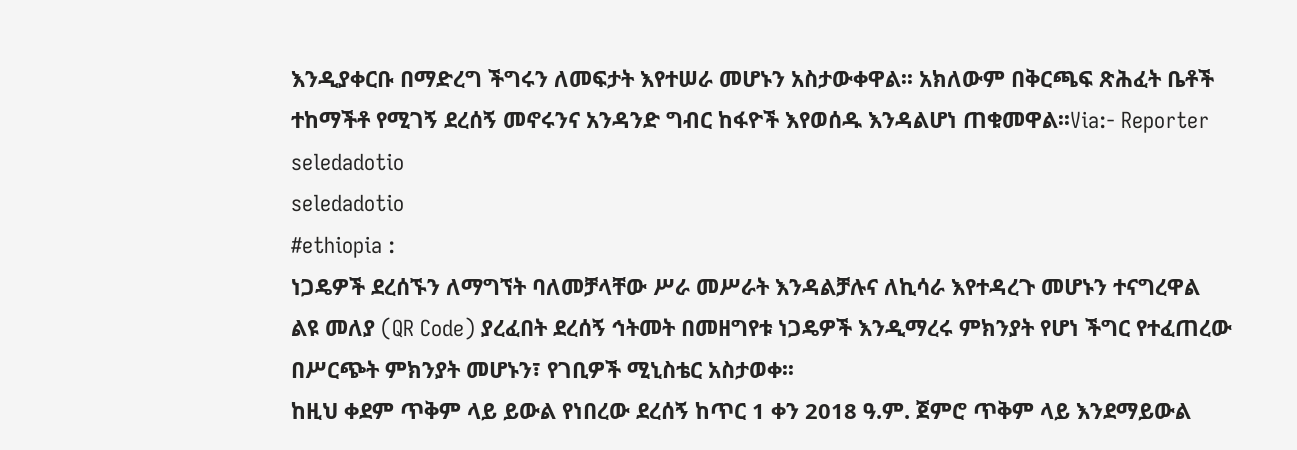እንዲያቀርቡ በማድረግ ችግሩን ለመፍታት እየተሠራ መሆኑን አስታውቀዋል፡፡ አክለውም በቅርጫፍ ጽሕፈት ቤቶች ተከማችቶ የሚገኝ ደረሰኝ መኖሩንና አንዳንድ ግብር ከፋዮች እየወሰዱ እንዳልሆነ ጠቁመዋል፡፡Via:- Reporter
seledadotio
seledadotio
#ethiopia :
ነጋዴዎች ደረሰኙን ለማግኘት ባለመቻላቸው ሥራ መሥራት እንዳልቻሉና ለኪሳራ እየተዳረጉ መሆኑን ተናግረዋል
ልዩ መለያ (QR Code) ያረፈበት ደረሰኝ ኅትመት በመዘግየቱ ነጋዴዎች እንዲማረሩ ምክንያት የሆነ ችግር የተፈጠረው በሥርጭት ምክንያት መሆኑን፣ የገቢዎች ሚኒስቴር አስታወቀ፡፡
ከዚህ ቀደም ጥቅም ላይ ይውል የነበረው ደረሰኝ ከጥር 1 ቀን 2018 ዓ.ም. ጀምሮ ጥቅም ላይ እንደማይውል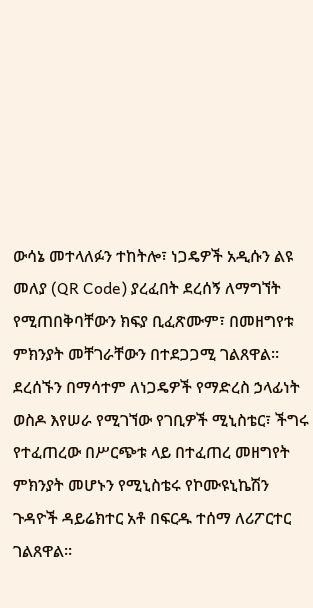ውሳኔ መተላለፉን ተከትሎ፣ ነጋዴዎች አዲሱን ልዩ መለያ (QR Code) ያረፈበት ደረሰኝ ለማግኘት የሚጠበቅባቸውን ክፍያ ቢፈጽሙም፣ በመዘግየቱ ምክንያት መቸገራቸውን በተደጋጋሚ ገልጸዋል፡፡
ደረሰኙን በማሳተም ለነጋዴዎች የማድረስ ኃላፊነት ወስዶ እየሠራ የሚገኘው የገቢዎች ሚኒስቴር፣ ችግሩ የተፈጠረው በሥርጭቱ ላይ በተፈጠረ መዘግየት ምክንያት መሆኑን የሚኒስቴሩ የኮሙዩኒኬሽን ጉዳዮች ዳይሬክተር አቶ በፍርዱ ተሰማ ለሪፖርተር ገልጸዋል፡፡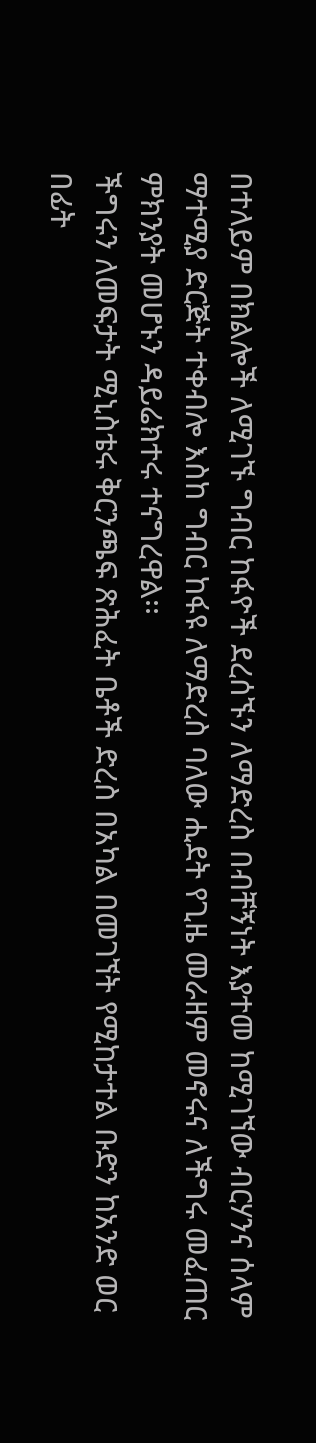በተለይም በክልሎች ለሚገኙ ግብር ከፋዮች ደረሰኙን ለማድረስ በብቸኝነት እያተመ ከሚገኘው ብርሃንና ሰላም ማተሚያ ድርጅት ተቀብሎ እስከ ግብር ከፋዩ ለማድረስ ባለው ሒደት የጊዜ መራዘም መኖሩና ለችግሩ መፈጠር ምክንያት መሆኑን ዳይሬክተሩ ተናግረዋል፡፡
ችግሩን ለመፍታት ሚኒስቴሩ ቅርንጫፍ ጽሕፈት ቤቶች ድረስ በአካል በመገኘት የሚከታተል ቡድን ከአንድ ወር በፊት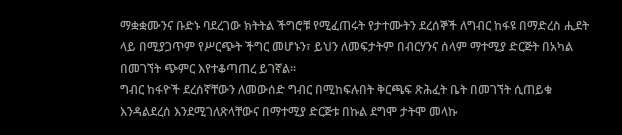ማቋቋሙንና ቡድኑ ባደረገው ክትትል ችግሮቹ የሚፈጠሩት የታተሙትን ደረሰኞች ለግብር ከፋዩ በማድረስ ሒደት ላይ በሚያጋጥም የሥርጭት ችግር መሆኑን፣ ይህን ለመፍታትም በብርሃንና ሰላም ማተሚያ ድርጅት በአካል በመገኘት ጭምር እየተቆጣጠረ ይገኛል።
ግብር ከፋዮች ደረሰኛቸውን ለመውሰድ ግብር በሚከፍሉበት ቅርጫፍ ጽሕፈት ቤት በመገኘት ሲጠይቁ እንዳልደረሰ እንደሚገለጽላቸውና በማተሚያ ድርጅቱ በኩል ደግሞ ታትሞ መላኩ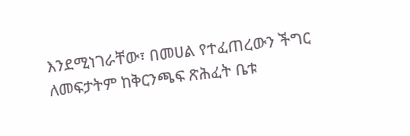እንደሚነገራቸው፣ በመሀል የተፈጠረውን ችግር ለመፍታትም ከቅርንጫፍ ጽሕፈት ቤቱ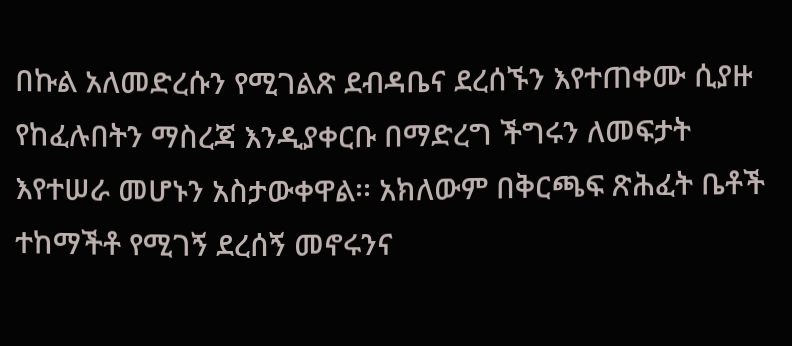በኩል አለመድረሱን የሚገልጽ ደብዳቤና ደረሰኙን እየተጠቀሙ ሲያዙ የከፈሉበትን ማስረጃ እንዲያቀርቡ በማድረግ ችግሩን ለመፍታት እየተሠራ መሆኑን አስታውቀዋል፡፡ አክለውም በቅርጫፍ ጽሕፈት ቤቶች ተከማችቶ የሚገኝ ደረሰኝ መኖሩንና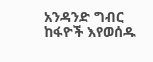አንዳንድ ግብር ከፋዮች እየወሰዱ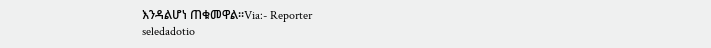እንዳልሆነ ጠቁመዋል፡፡Via:- Reporter
seledadotio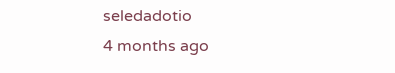seledadotio
4 months ago